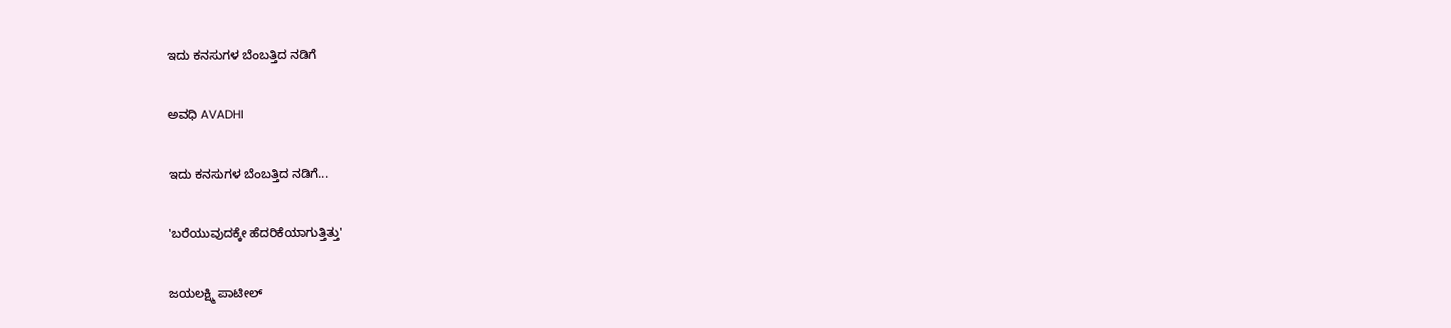ಇದು ಕನಸುಗಳ ಬೆಂಬತ್ತಿದ ನಡಿಗೆ‍

ಅವಧಿ AVADHI

ಇದು ಕನಸುಗಳ ಬೆಂಬತ್ತಿದ ನಡಿಗೆ...

'ಬರೆಯುವುದಕ್ಕೇ ಹೆದರಿಕೆಯಾಗುತ್ತಿತ್ತು'

ಜಯಲಕ್ಷ್ಮಿ ಪಾಟೀಲ್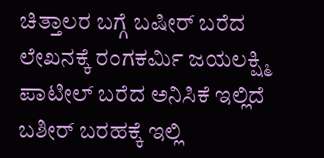ಚಿತ್ತಾಲರ ಬಗ್ಗೆ ಬಷೀರ್ ಬರೆದ ಲೇಖನಕ್ಕೆ ರಂಗಕರ್ಮಿ ಜಯಲಕ್ಷ್ಮಿ ಪಾಟೀಲ್ ಬರೆದ ಅನಿಸಿಕೆ ಇಲ್ಲಿದೆ ಬಶೀರ್ ಬರಹಕ್ಕೆ ಇಲ್ಲಿ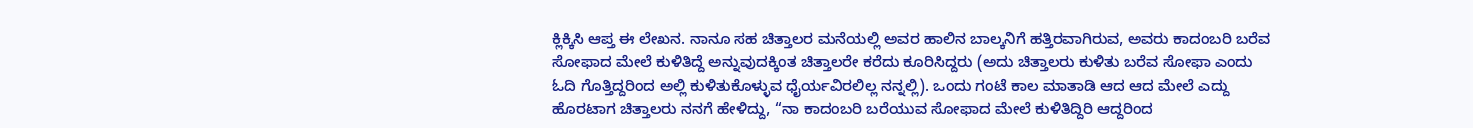ಕ್ಲಿಕ್ಕಿಸಿ ಆಪ್ತ ಈ ಲೇಖನ. ನಾನೂ ಸಹ ಚಿತ್ತಾಲರ ಮನೆಯಲ್ಲಿ ಅವರ ಹಾಲಿನ ಬಾಲ್ಕನಿಗೆ ಹತ್ತಿರವಾಗಿರುವ, ಅವರು ಕಾದಂಬರಿ ಬರೆವ ಸೋಫಾದ ಮೇಲೆ ಕುಳಿತಿದ್ದೆ ಅನ್ನುವುದಕ್ಕಿಂತ ಚಿತ್ತಾಲರೇ ಕರೆದು ಕೂರಿಸಿದ್ದರು (ಅದು ಚಿತ್ತಾಲರು ಕುಳಿತು ಬರೆವ ಸೋಫಾ ಎಂದು ಓದಿ ಗೊತ್ತಿದ್ದರಿಂದ ಅಲ್ಲಿ ಕುಳಿತುಕೊಳ್ಳುವ ಧೈರ್ಯವಿರಲಿಲ್ಲ ನನ್ನಲ್ಲಿ). ಒಂದು ಗಂಟೆ ಕಾಲ ಮಾತಾಡಿ ಆದ ಆದ ಮೇಲೆ ಎದ್ದು ಹೊರಟಾಗ ಚಿತ್ತಾಲರು ನನಗೆ ಹೇಳಿದ್ದು, “ನಾ ಕಾದಂಬರಿ ಬರೆಯುವ ಸೋಫಾದ ಮೇಲೆ ಕುಳಿತಿದ್ದಿರಿ ಆದ್ದರಿಂದ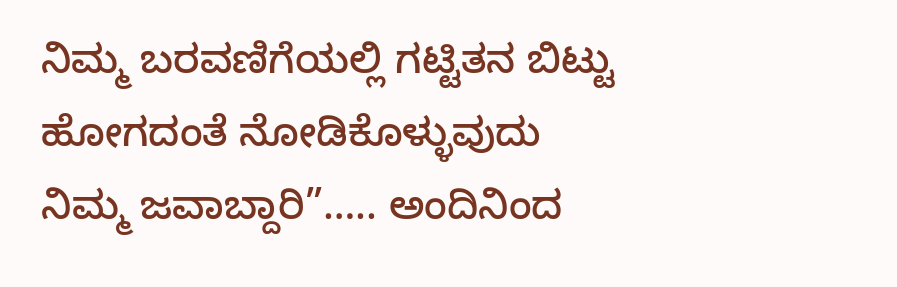ನಿಮ್ಮ ಬರವಣಿಗೆಯಲ್ಲಿ ಗಟ್ಟಿತನ ಬಿಟ್ಟು ಹೋಗದಂತೆ ನೋಡಿಕೊಳ್ಳುವುದು ನಿಮ್ಮ ಜವಾಬ್ದಾರಿ”….. ಅಂದಿನಿಂದ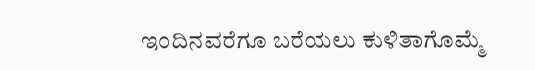ಇಂದಿನವರೆಗೂ ಬರೆಯಲು ಕುಳಿತಾಗೊಮ್ಮೆ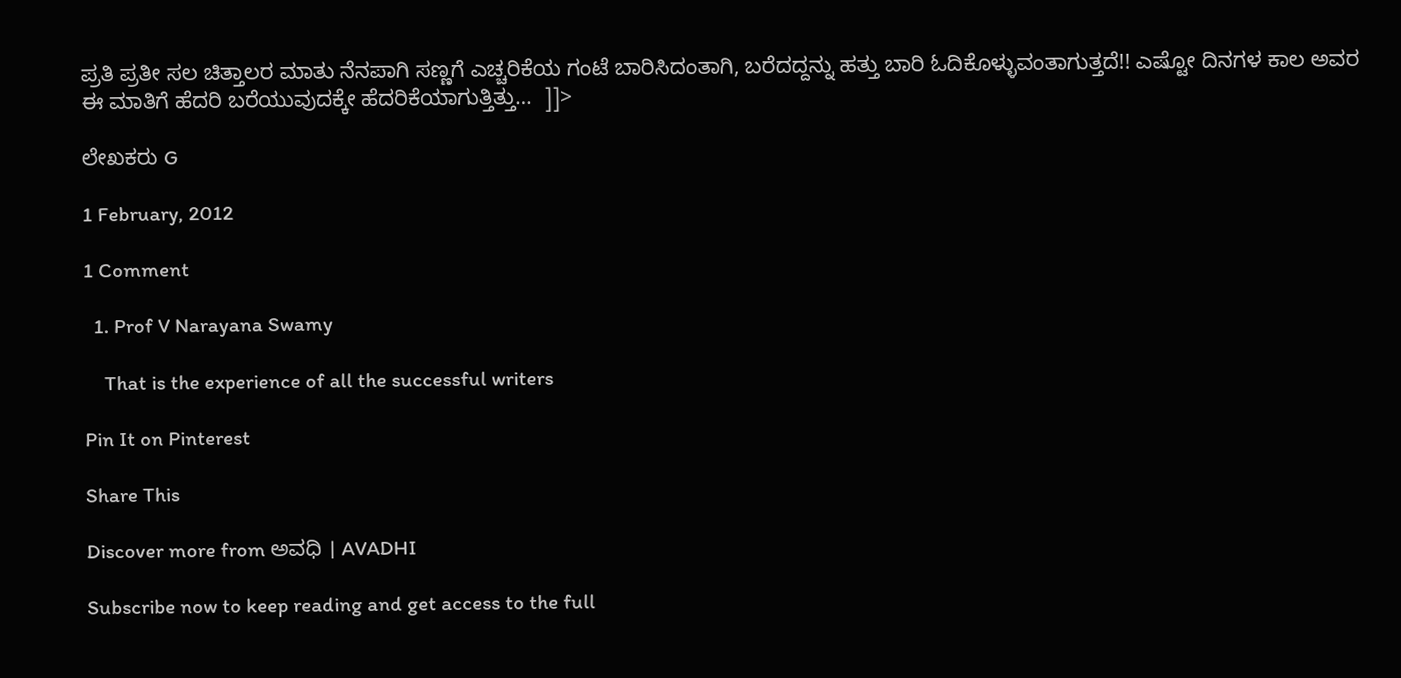ಪ್ರತಿ ಪ್ರತೀ ಸಲ ಚಿತ್ತಾಲರ ಮಾತು ನೆನಪಾಗಿ ಸಣ್ಣಗೆ ಎಚ್ಚರಿಕೆಯ ಗಂಟೆ ಬಾರಿಸಿದಂತಾಗಿ, ಬರೆದದ್ದನ್ನು ಹತ್ತು ಬಾರಿ ಓದಿಕೊಳ್ಳುವಂತಾಗುತ್ತದೆ!! ಎಷ್ಟೋ ದಿನಗಳ ಕಾಲ ಅವರ ಈ ಮಾತಿಗೆ ಹೆದರಿ ಬರೆಯುವುದಕ್ಕೇ ಹೆದರಿಕೆಯಾಗುತ್ತಿತ್ತು…  ]]>

ಲೇಖಕರು G

1 February, 2012

1 Comment

  1. Prof V Narayana Swamy

    That is the experience of all the successful writers

Pin It on Pinterest

Share This

Discover more from ಅವಧಿ । AVADHI

Subscribe now to keep reading and get access to the full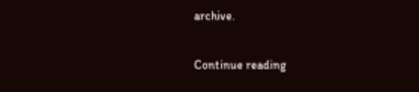archive.

Continue reading